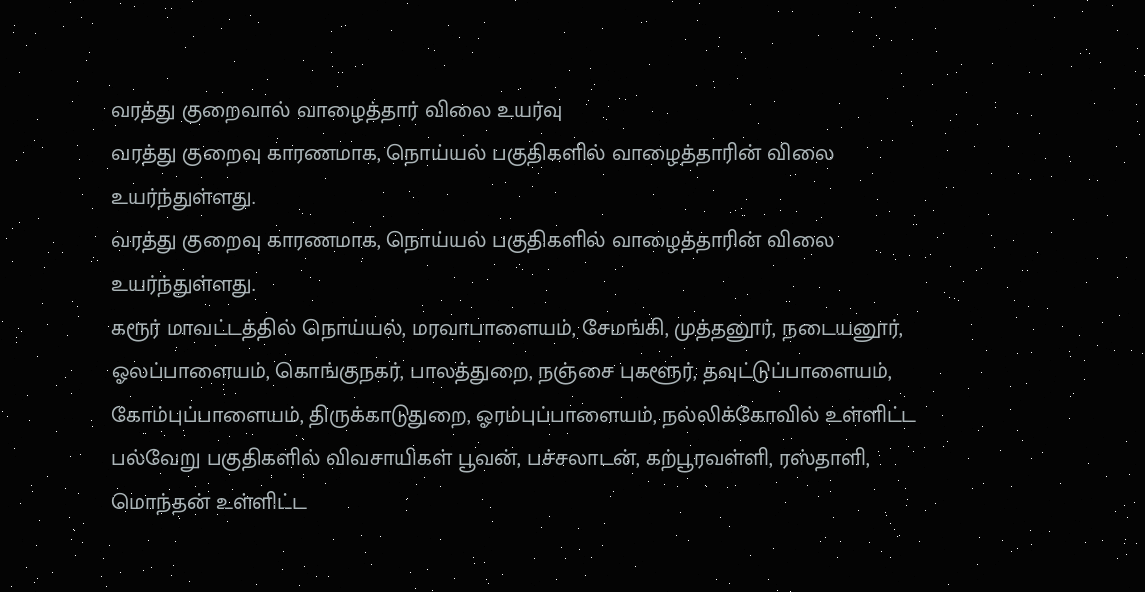வரத்து குறைவால் வாழைத்தார் விலை உயர்வு
வரத்து குறைவு காரணமாக, நொய்யல் பகுதிகளில் வாழைத்தாரின் விலை உயர்ந்துள்ளது.
வரத்து குறைவு காரணமாக, நொய்யல் பகுதிகளில் வாழைத்தாரின் விலை உயர்ந்துள்ளது.
கரூர் மாவட்டத்தில் நொய்யல், மரவாபாளையம், சேமங்கி, முத்தனூர், நடையனூர், ஓலப்பாளையம், கொங்குநகர், பாலத்துறை, நஞ்சை புகளூர், தவுட்டுப்பாளையம், கோம்புப்பாளையம், திருக்காடுதுறை, ஓரம்புப்பாளையம், நல்லிக்கோவில் உள்ளிட்ட பல்வேறு பகுதிகளில் விவசாயிகள் பூவன், பச்சலாடன், கற்பூரவள்ளி, ரஸ்தாளி, மொந்தன் உள்ளிட்ட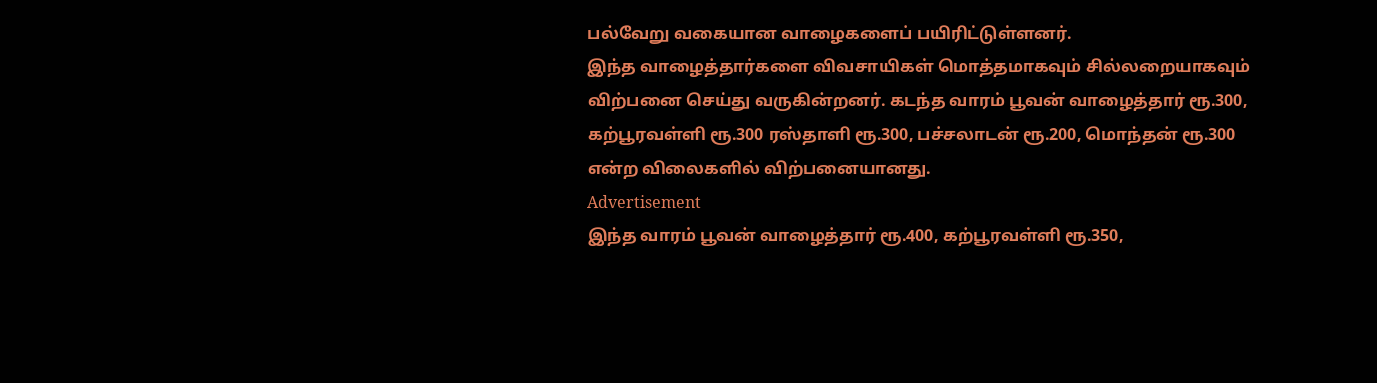பல்வேறு வகையான வாழைகளைப் பயிரிட்டுள்ளனர்.
இந்த வாழைத்தார்களை விவசாயிகள் மொத்தமாகவும் சில்லறையாகவும் விற்பனை செய்து வருகின்றனர். கடந்த வாரம் பூவன் வாழைத்தார் ரூ.300, கற்பூரவள்ளி ரூ.300 ரஸ்தாளி ரூ.300, பச்சலாடன் ரூ.200, மொந்தன் ரூ.300 என்ற விலைகளில் விற்பனையானது.
Advertisement
இந்த வாரம் பூவன் வாழைத்தார் ரூ.400, கற்பூரவள்ளி ரூ.350,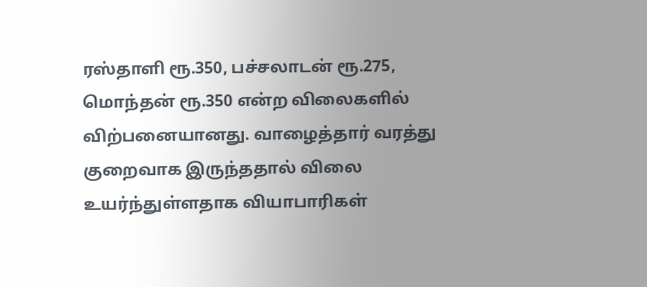ரஸ்தாளி ரூ.350, பச்சலாடன் ரூ.275, மொந்தன் ரூ.350 என்ற விலைகளில் விற்பனையானது. வாழைத்தார் வரத்து குறைவாக இருந்ததால் விலை உயர்ந்துள்ளதாக வியாபாரிகள்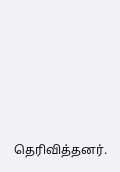தெரிவித்தனர்.